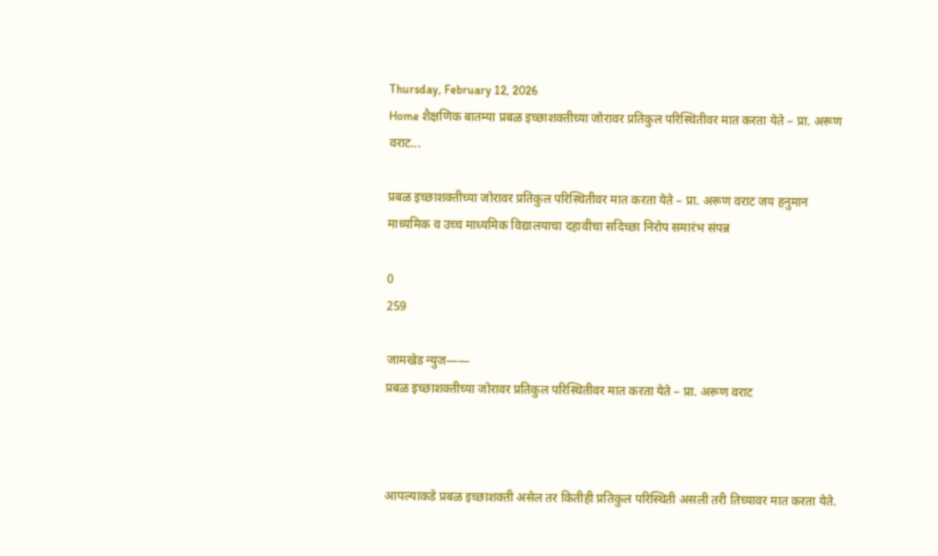Thursday, February 12, 2026
Home शैक्षणिक बातम्या प्रबळ इच्छाशक्तीच्या जोरावर प्रतिकुल परिस्थितीवर मात करता येते – प्रा. अरूण वराट...

प्रबळ इच्छाशक्तीच्या जोरावर प्रतिकुल परिस्थितीवर मात करता येते – प्रा. अरूण वराट जय हनुमान माध्यमिक व उच्च माध्यमिक विद्यालयाचा दहावीचा सदिच्छा निरोप समारंभ संपन्न

0
259

जामखेड न्युज——
प्रबळ इच्छाशक्तीच्या जोरावर प्रतिकुल परिस्थितीवर मात करता येते – प्रा. अरूण वराट



आपल्याकडे प्रबळ इच्छाशक्ती असेल तर कितीही प्रतिकुल परिस्थिती असली तरी तिच्यावर मात करता येते.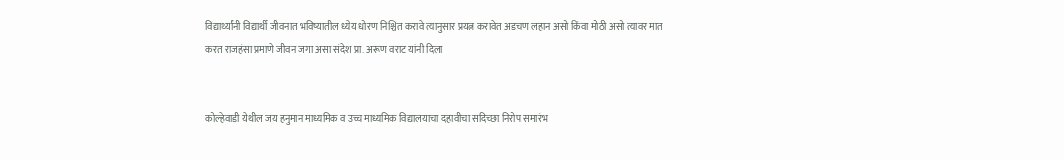विद्यार्थ्यांनी विद्यार्थी जीवनात भविष्यातील ध्येय धोरण निश्चित करावे त्यानुसार प्रयत्न करावेत अडचण लहान असो किंवा मोठी असो त्यावर मात करत राजहंसा प्रमाणे जीवन जगा असा संदेश प्रा. अरूण वराट यांनी दिला


कोल्हेवाडी येथील जय हनुमान माध्यमिक व उच्च माध्यमिक विद्यालयाचा दहावीचा सदिच्छा निरोप समारंभ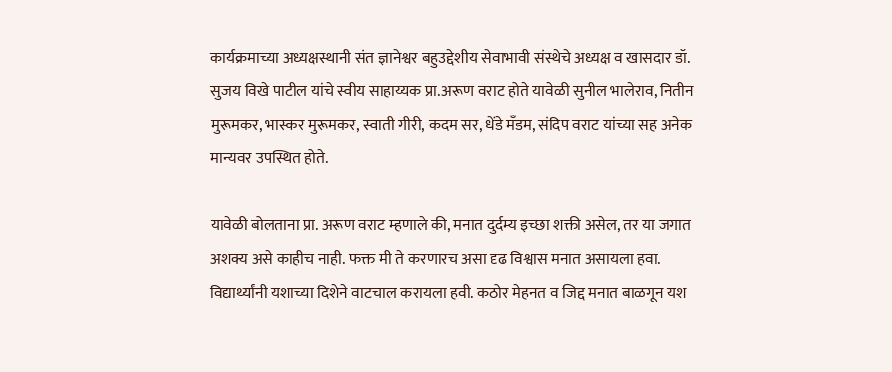कार्यक्रमाच्या अध्यक्षस्थानी संत ज्ञानेश्वर बहुउद्देशीय सेवाभावी संस्थेचे अध्यक्ष व खासदार डॉ. सुजय विखे पाटील यांचे स्वीय साहाय्यक प्रा.अरूण वराट होते यावेळी सुनील भालेराव, नितीन मुरूमकर, भास्कर मुरूमकर, स्वाती गीरी, कदम सर, धेंडे मँडम, संदिप वराट यांच्या सह अनेक मान्यवर उपस्थित होते.

यावेळी बोलताना प्रा. अरूण वराट म्हणाले की, मनात दुर्दम्य इच्छा शक्ती असेल, तर या जगात अशक्य असे काहीच नाही. फक्त मी ते करणारच असा दृढ विश्वास मनात असायला हवा. विद्यार्थ्यांनी यशाच्या दिशेने वाटचाल करायला हवी. कठोर मेहनत व जिद्द मनात बाळगून यश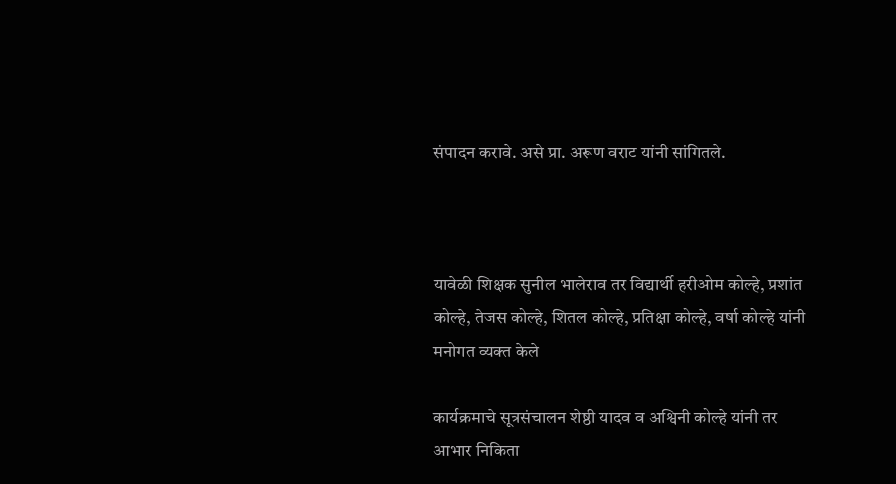संपादन करावे. असे प्रा. अरूण वराट यांनी सांगितले.



यावेळी शिक्षक सुनील भालेराव तर विद्यार्थी हरीओम कोल्हे, प्रशांत कोल्हे, तेजस कोल्हे, शितल कोल्हे, प्रतिक्षा कोल्हे, वर्षा कोल्हे यांनी मनोगत व्यक्त केले

कार्यक्रमाचे सूत्रसंचालन शेष्ठी यादव व अश्विनी कोल्हे यांनी तर आभार निकिता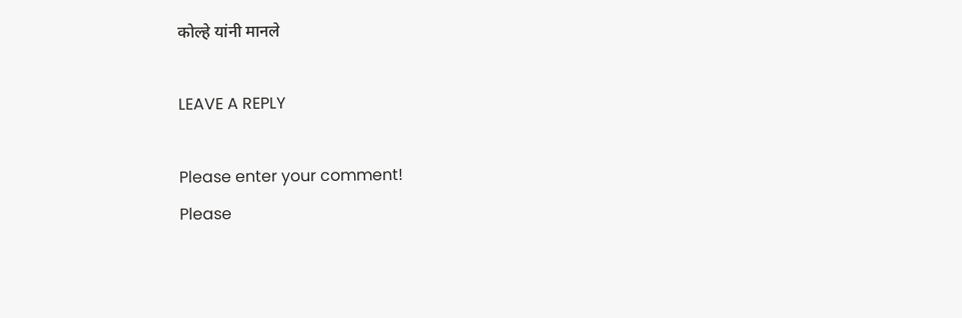कोल्हे यांनी मानले

LEAVE A REPLY

Please enter your comment!
Please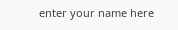enter your name here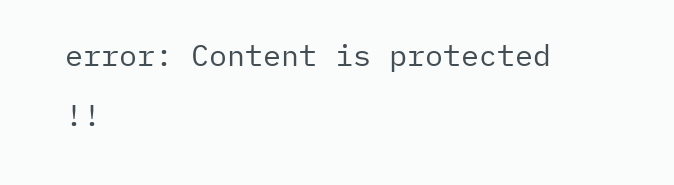error: Content is protected !!